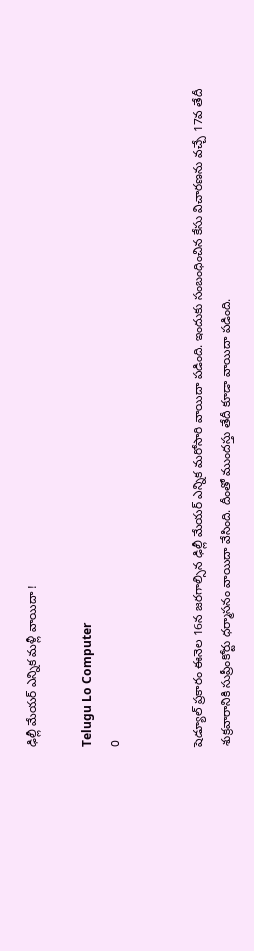ఢిల్లీ మేయర్ ఎన్నిక మళ్లీ వాయిదా !

Telugu Lo Computer
0


షెడ్యూల్ ప్రకారం ఈనెల 16న జరగాల్సిన ఢిల్లీ మేయర్ ఎన్నిక మరోసారి వాయిదా పడింది. ఇందుకు సంబంధించిన కేసు విచారణను వచ్చే 17వ తేదీ శుక్రవారానికి సుప్రీంకోర్టు ధర్మాసనం వాయిదా వేసింది. దీంతో ముందస్తు తేదీ కూడా వాయిదా పడింది.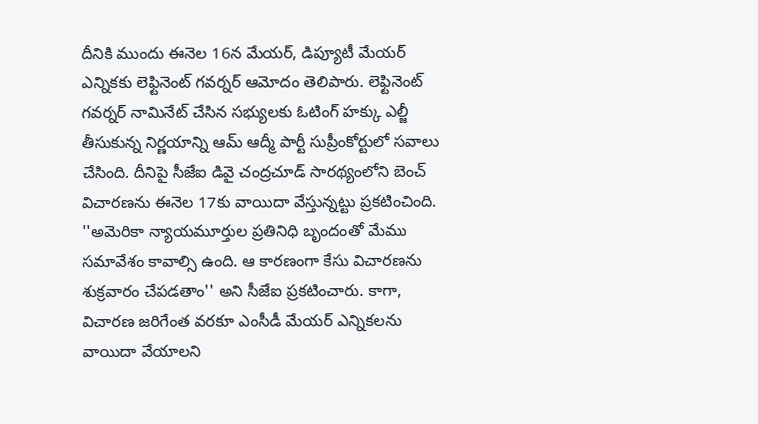దీనికి ముందు ఈనెల 16న మేయర్, డిప్యూటీ మేయర్ ఎన్నికకు లెఫ్టినెంట్ గవర్నర్ ఆమోదం తెలిపారు. లెఫ్టినెంట్ గవర్నర్ నామినేట్ చేసిన సభ్యులకు ఓటింగ్ హక్కు ఎల్జీ తీసుకున్న నిర్ణయాన్ని ఆమ్ ఆద్మీ పార్టీ సుప్రీంకోర్టులో సవాలు చేసింది. దీనిపై సీజేఐ డివై చంద్రచూడ్ సారథ్యంలోని బెంచ్ విచారణను ఈనెల 17కు వాయిదా వేస్తున్నట్టు ప్రకటించింది. ''అమెరికా న్యాయమూర్తుల ప్రతినిధి బృందంతో మేము సమావేశం కావాల్సి ఉంది. ఆ కారణంగా కేసు విచారణను శుక్రవారం చేపడతాం'' అని సీజేఐ ప్రకటించారు. కాగా, విచారణ జరిగేంత వరకూ ఎంసీడీ మేయర్ ఎన్నికలను వాయిదా వేయాలని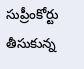సుప్రీంకోర్టు తీసుకున్న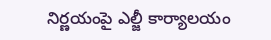నిర్ణయంపై ఎల్జీ కార్యాలయం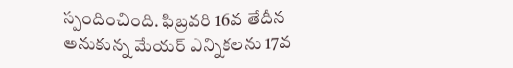స్పందించింది. ఫిబ్రవరి 16వ తేదీన అనుకున్న మేయర్ ఎన్నికలను 17వ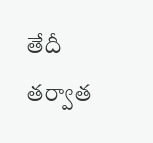తేదీ తర్వాత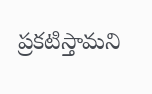ప్రకటిస్తామని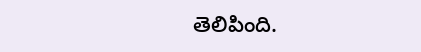తెలిపింది.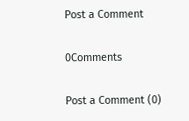Post a Comment

0Comments

Post a Comment (0)